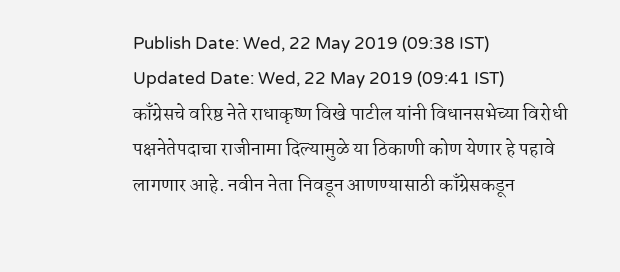Publish Date: Wed, 22 May 2019 (09:38 IST)
Updated Date: Wed, 22 May 2019 (09:41 IST)
काँग्रेसचे वरिष्ठ नेते राधाकृष्ण विखे पाटील यांनी विधानसभेच्या विरोधी पक्षनेतेपदाचा राजीनामा दिल्यामुळे या ठिकाणी कोण येणार हे पहावे लागणार आहे. नवीन नेता निवडून आणण्यासाठी काँग्रेसकडून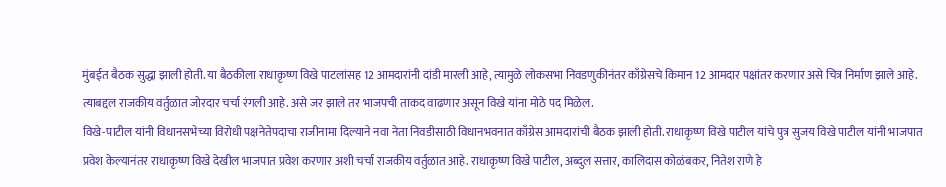मुंबईत बैठक सुद्धा झाली होती. या बैठकीला राधाकृष्ण विखे पाटलांसह 12 आमदारांनी दांडी मारली आहे, त्यामुळे लोकसभा निवडणुकीनंतर काँग्रेसचे किमान 12 आमदार पक्षांतर करणार असे चित्र निर्माण झाले आहे. त्याबद्दल राजकीय वर्तुळात जोरदार चर्चा रंगली आहे. असे जर झाले तर भाजपची ताकद वाढणार असून विखे यांना मोठे पद मिळेल.
विखे-पाटील यांनी विधानसभेच्या विरोधी पक्षनेतेपदाचा राजीनामा दिल्याने नवा नेता निवडीसाठी विधानभवनात काँग्रेस आमदारांची बैठक झाली होती. राधाकृष्ण विखे पाटील यांचे पुत्र सुजय विखे पाटील यांनी भाजपात प्रवेश केल्यानंतर राधाकृष्ण विखे देखील भाजपात प्रवेश करणार अशी चर्चा राजकीय वर्तुळात आहे. राधाकृष्ण विखे पाटील, अब्दुल सत्तार, कालिदास कोळंबकर, नितेश राणे हे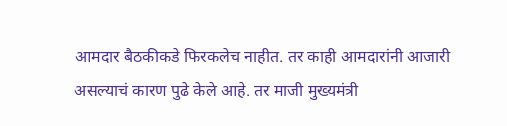आमदार बैठकीकडे फिरकलेच नाहीत. तर काही आमदारांनी आजारी असल्याचं कारण पुढे केले आहे. तर माजी मुख्यमंत्री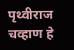पृथ्वीराज चव्हाण हे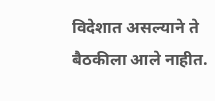विदेशात असल्याने ते बैठकीला आले नाहीत.